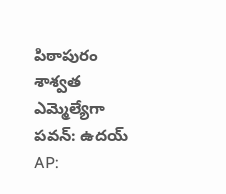పిఠాపురం శాశ్వత ఎమ్మెల్యేగా పవన్: ఉదయ్
AP: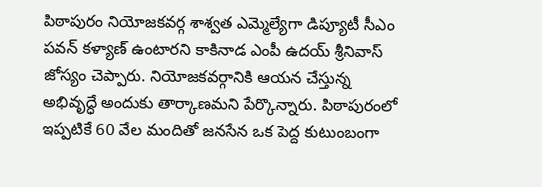పిఠాపురం నియోజకవర్గ శాశ్వత ఎమ్మెల్యేగా డిప్యూటీ సీఎం పవన్ కళ్యాణ్ ఉంటారని కాకినాడ ఎంపీ ఉదయ్ శ్రీనివాస్ జోస్యం చెప్పారు. నియోజకవర్గానికి ఆయన చేస్తున్న అభివృద్ధే అందుకు తార్కాణమని పేర్కొన్నారు. పిఠాపురంలో ఇప్పటికే 60 వేల మందితో జనసేన ఒక పెద్ద కుటుంబంగా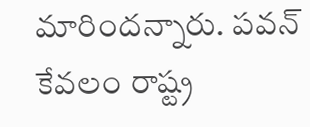మారిందన్నారు. పవన్ కేవలం రాష్ట్ర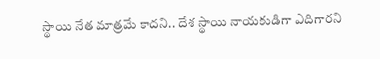స్థాయి నేత మాత్రమే కాదని.. దేశ స్థాయి నాయకుడిగా ఎదిగారని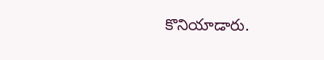కొనియాడారు.